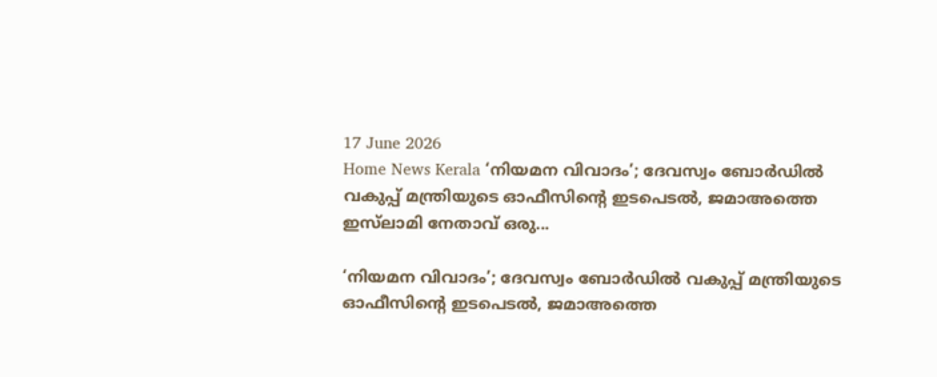17 June 2026
Home News Kerala ‘നിയമന വിവാദം’; ദേവസ്വം ബോർഡില്‍ വകുപ്പ് മന്ത്രിയുടെ ഓഫീസിൻ്റെ ഇടപെടൽ, ജമാഅത്തെ ഇസ്‌ലാമി നേതാവ് ഒരു...

‘നിയമന വിവാദം’; ദേവസ്വം ബോർഡില്‍ വകുപ്പ് മന്ത്രിയുടെ ഓഫീസിൻ്റെ ഇടപെടൽ, ജമാഅത്തെ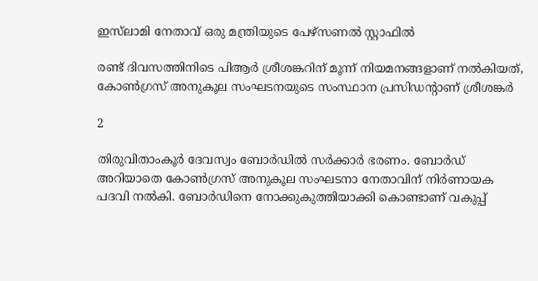ഇസ്‌ലാമി നേതാവ് ഒരു മന്ത്രിയുടെ പേഴ്‌സണൽ സ്റ്റാഫിൽ

രണ്ട് ദിവസത്തിനിടെ പിആര്‍ ശ്രീശങ്കറിന് മൂന്ന് നിയമനങ്ങളാണ് നല്‍കിയത്, കോണ്‍ഗ്രസ് അനുകൂല സംഘടനയുടെ സംസ്ഥാന പ്രസിഡന്റാണ് ശ്രീശങ്കര്‍

2

തിരുവിതാംകൂര്‍ ദേവസ്വം ബോര്‍ഡില്‍ സര്‍ക്കാര്‍ ഭരണം. ബോര്‍ഡ് അറിയാതെ കോണ്‍ഗ്രസ് അനുകൂല സംഘടനാ നേതാവിന് നിര്‍ണായക പദവി നല്‍കി. ബോര്‍ഡിനെ നോക്കുകുത്തിയാക്കി കൊണ്ടാണ് വകുപ്പ്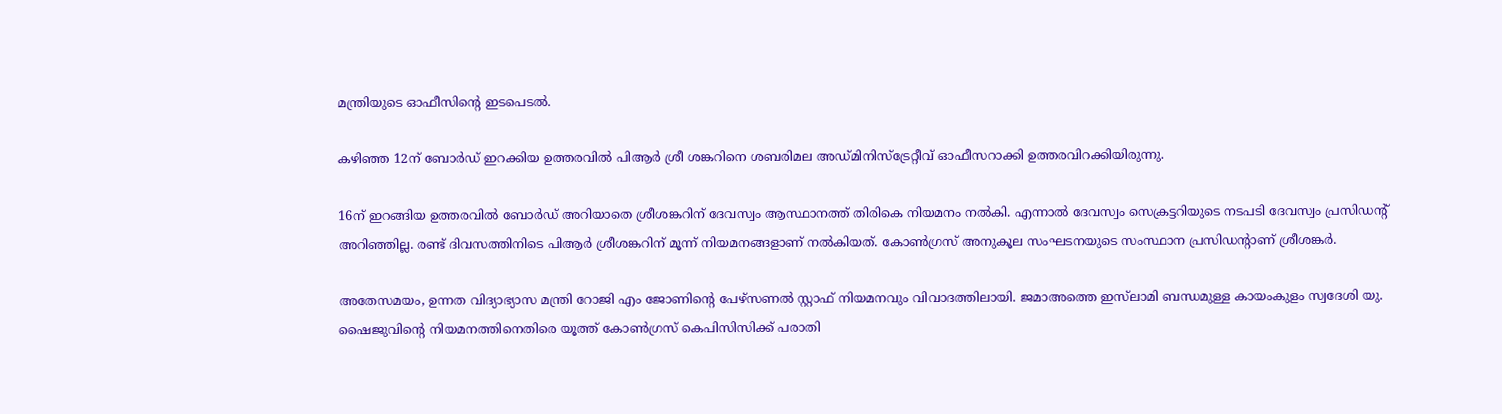മന്ത്രിയുടെ ഓഫീസിൻ്റെ ഇടപെടല്‍.

കഴിഞ്ഞ 12ന് ബോര്‍ഡ് ഇറക്കിയ ഉത്തരവില്‍ പിആര്‍ ശ്രീ ശങ്കറിനെ ശബരിമല അഡ്‌മിനിസ്‌ട്രേറ്റീവ് ഓഫീസറാക്കി ഉത്തരവിറക്കിയിരുന്നു.

16ന് ഇറങ്ങിയ ഉത്തരവില്‍ ബോര്‍ഡ് അറിയാതെ ശ്രീശങ്കറിന് ദേവസ്വം ആസ്ഥാനത്ത് തിരികെ നിയമനം നല്‍കി. എന്നാല്‍ ദേവസ്വം സെക്രട്ടറിയുടെ നടപടി ദേവസ്വം പ്രസിഡന്റ് അറിഞ്ഞില്ല. രണ്ട് ദിവസത്തിനിടെ പിആര്‍ ശ്രീശങ്കറിന് മൂന്ന് നിയമനങ്ങളാണ് നല്‍കിയത്. കോണ്‍ഗ്രസ് അനുകൂല സംഘടനയുടെ സംസ്ഥാന പ്രസിഡന്റാണ് ശ്രീശങ്കര്‍.

അതേസമയം, ഉന്നത വിദ്യാഭ്യാസ മന്ത്രി റോജി എം ജോണിൻ്റെ പേഴ്‌സണല്‍ സ്റ്റാഫ് നിയമനവും വിവാദത്തിലായി. ജമാഅത്തെ ഇസ്‌ലാമി ബന്ധമുള്ള കായംകുളം സ്വദേശി യു. ഷൈജുവിൻ്റെ നിയമനത്തിനെതിരെ യൂത്ത് കോണ്‍ഗ്രസ് കെപിസിസിക്ക് പരാതി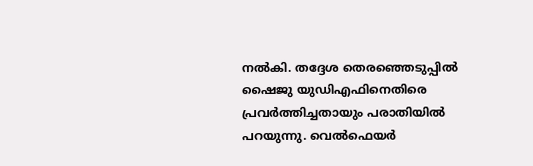നല്‍കി. തദ്ദേശ തെരഞ്ഞെടുപ്പില്‍ ഷൈജു യുഡിഎഫിനെതിരെ പ്രവര്‍ത്തിച്ചതായും പരാതിയില്‍ പറയുന്നു. വെൽഫെയർ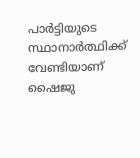പാർട്ടിയുടെ സ്ഥാനാർത്ഥിക്ക് വേണ്ടിയാണ് ഷൈജു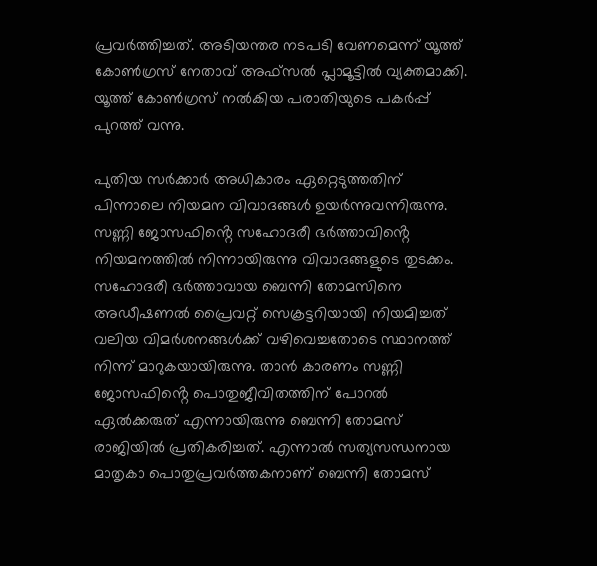പ്രവർത്തിച്ചത്. അടിയന്തര നടപടി വേണമെന്ന് യൂത്ത് കോണ്‍ഗ്രസ് നേതാവ് അഫ്‌സല്‍ പ്ലാമൂട്ടില്‍ വ്യക്തമാക്കി. യൂത്ത് കോൺഗ്രസ് നൽകിയ പരാതിയുടെ പകർപ്പ് പുറത്ത് വന്നു.

പുതിയ സർക്കാർ അധികാരം ഏറ്റെടുത്തതിന് പിന്നാലെ നിയമന വിവാദങ്ങൾ ഉയർന്നുവന്നിരുന്നു. സണ്ണി ജോസഫിൻ്റെ സഹോദരീ ഭര്‍ത്താവിൻ്റെ നിയമനത്തിൽ നിന്നായിരുന്നു വിവാദങ്ങളുടെ തുടക്കം. സഹോദരീ ഭര്‍ത്താവായ ബെന്നി തോമസിനെ അഡീഷണല്‍ പ്രൈവറ്റ് സെക്രട്ടറിയായി നിയമിച്ചത് വലിയ വിമര്‍ശനങ്ങള്‍ക്ക് വഴിവെച്ചതോടെ സ്ഥാനത്ത് നിന്ന് മാറുകയായിരുന്നു. താന്‍ കാരണം സണ്ണി ജോസഫിൻ്റെ പൊതുജീവിതത്തിന് പോറല്‍ ഏല്‍ക്കരുത് എന്നായിരുന്നു ബെന്നി തോമസ് രാജിയില്‍ പ്രതികരിച്ചത്. എന്നാല്‍ സത്യസന്ധനായ മാതൃകാ പൊതുപ്രവര്‍ത്തകനാണ് ബെന്നി തോമസ്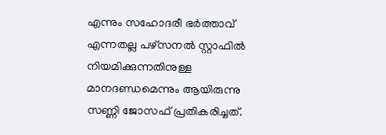എന്നും സഹോദരീ ഭര്‍ത്താവ് എന്നതല്ല പഴ്‌സനല്‍ സ്റ്റാഫില്‍ നിയമിക്കുന്നതിനുള്ള മാനദണ്ഡമെന്നും ആയിരുന്നു സണ്ണി ജോസഫ് പ്രതികരിച്ചത്.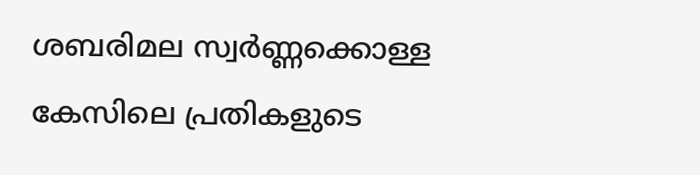ശബരിമല സ്വര്‍ണ്ണക്കൊള്ള കേസിലെ പ്രതികളുടെ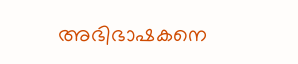അഭിഭാഷകനെ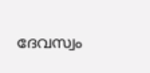ദേവസ്വം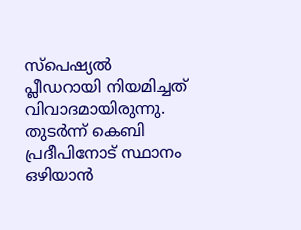സ്‌പെഷ്യല്‍ പ്ലീഡറായി നിയമിച്ചത് വിവാദമായിരുന്നു. തുടർന്ന് കെബി പ്രദീപിനോട് സ്ഥാനം ഒഴിയാന്‍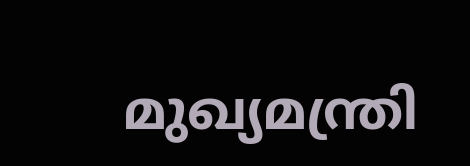മുഖ്യമന്ത്രി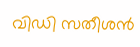വിഡി സതീശന്‍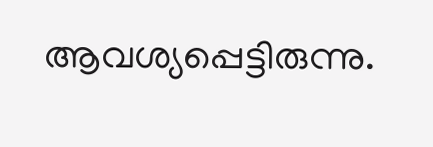ആവശ്യപ്പെട്ടിരുന്നു.